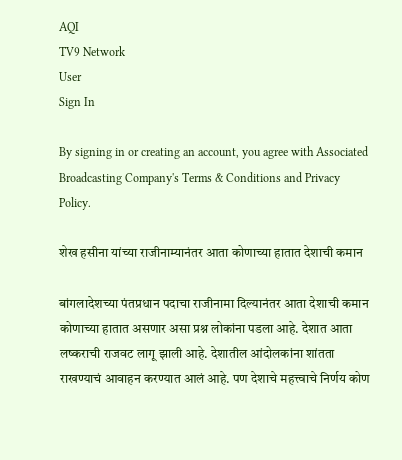AQI
TV9 Network
User
Sign In

By signing in or creating an account, you agree with Associated Broadcasting Company's Terms & Conditions and Privacy Policy.

शेख हसीना यांच्या राजीनाम्यानंतर आता कोणाच्या हातात देशाची कमान

बांगलादेशच्या पंतप्रधान पदाचा राजीनामा दिल्यानंतर आता देशाची कमान कोणाच्या हातात असणार असा प्रश्न लोकांना पडला आहे. देशात आता लष्कराची राजवट लागू झाली आहे. देशातील आंदोलकांना शांतता राखण्याचं आवाहन करण्यात आलं आहे. पण देशाचे महत्त्वाचे निर्णय कोण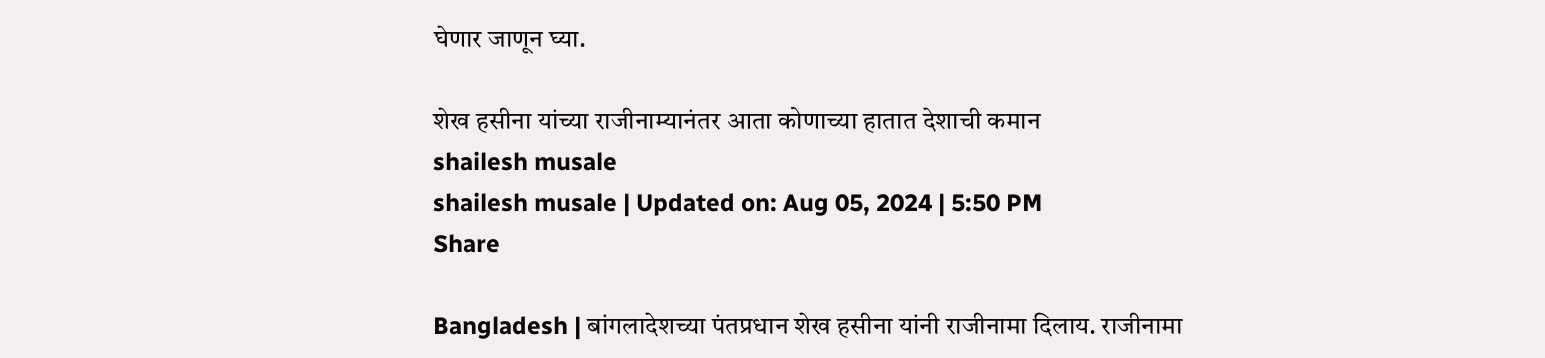घेणार जाणून घ्या.

शेख हसीना यांच्या राजीनाम्यानंतर आता कोणाच्या हातात देशाची कमान
shailesh musale
shailesh musale | Updated on: Aug 05, 2024 | 5:50 PM
Share

Bangladesh | बांगलादेशच्या पंतप्रधान शेख हसीना यांनी राजीनामा दिलाय. राजीनामा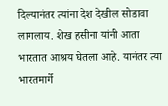दिल्यानंतर त्यांना देश देखील सोडावा लागलाय. शेख हसीना यांनी आता भारतात आश्रय घेतला आहे. यानंतर त्या भारतमार्गे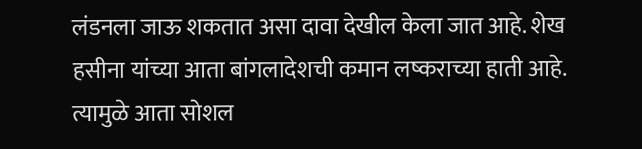लंडनला जाऊ शकतात असा दावा देखील केला जात आहे. शेख हसीना यांच्या आता बांगलादेशची कमान लष्कराच्या हाती आहे. त्यामुळे आता सोशल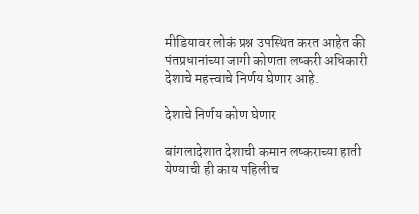मीडियावर लोकं प्रश्न उपस्थित करत आहेत की पंतप्रधानांच्या जागी कोणता लष्करी अधिकारी देशाचे महत्त्वाचे निर्णय घेणार आहे.

देशाचे निर्णय कोण घेणार

बांगलादेशात देशाची कमान लष्कराच्या हाती येण्याची ही काय पहिलीच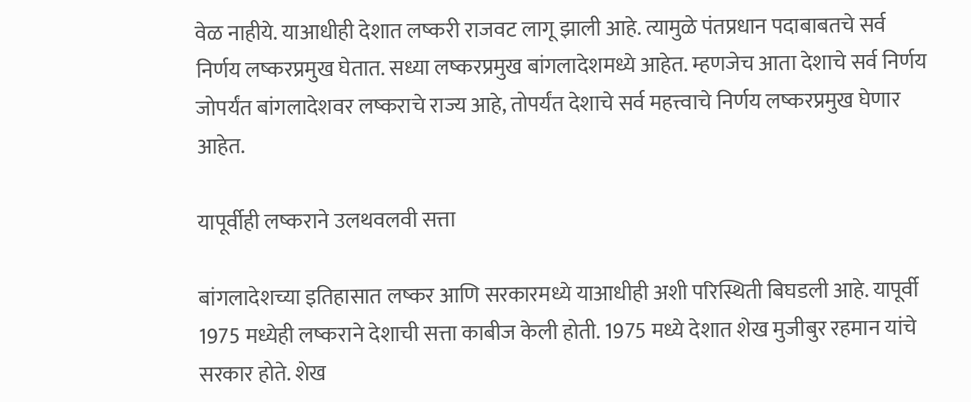वेळ नाहीये. याआधीही देशात लष्करी राजवट लागू झाली आहे. त्यामुळे पंतप्रधान पदाबाबतचे सर्व निर्णय लष्करप्रमुख घेतात. सध्या लष्करप्रमुख बांगलादेशमध्ये आहेत. म्हणजेच आता देशाचे सर्व निर्णय जोपर्यंत बांगलादेशवर लष्कराचे राज्य आहे, तोपर्यंत देशाचे सर्व महत्त्वाचे निर्णय लष्करप्रमुख घेणार आहेत.

यापूर्वीही लष्कराने उलथवलवी सत्ता

बांगलादेशच्या इतिहासात लष्कर आणि सरकारमध्ये याआधीही अशी परिस्थिती बिघडली आहे. यापूर्वी 1975 मध्येही लष्कराने देशाची सत्ता काबीज केली होती. 1975 मध्ये देशात शेख मुजीबुर रहमान यांचे सरकार होते. शेख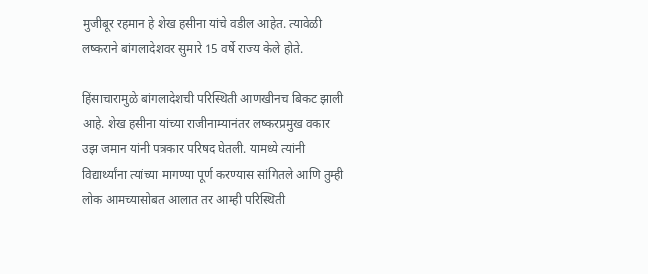मुजीबूर रहमान हे शेख हसीना यांचे वडील आहेत. त्यावेळी लष्कराने बांगलादेशवर सुमारे 15 वर्षे राज्य केले होते.

हिंसाचारामुळे बांगलादेशची परिस्थिती आणखीनच बिकट झाली आहे. शेख हसीना यांच्या राजीनाम्यानंतर लष्करप्रमुख वकार उझ जमान यांनी पत्रकार परिषद घेतली. यामध्ये त्यांनी विद्यार्थ्यांना त्यांच्या मागण्या पूर्ण करण्यास सांगितले आणि तुम्ही लोक आमच्यासोबत आलात तर आम्ही परिस्थिती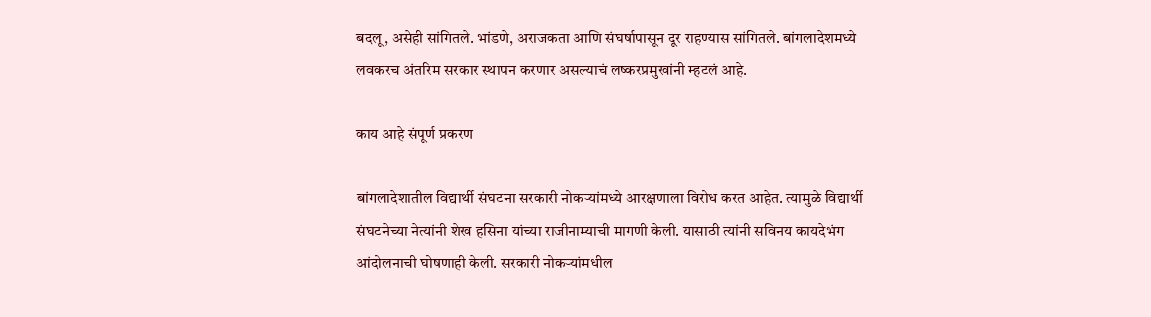बदलू, असेही सांगितले. भांडणे, अराजकता आणि संघर्षापासून दूर राहण्यास सांगितले. बांगलादेशमध्ये लवकरच अंतरिम सरकार स्थापन करणार असल्याचं लष्करप्रमुखांनी म्हटलं आहे.

काय आहे संपूर्ण प्रकरण

बांगलादेशातील विद्यार्थी संघटना सरकारी नोकऱ्यांमध्ये आरक्षणाला विरोध करत आहेत. त्यामुळे विद्यार्थी संघटनेच्या नेत्यांनी शेख हसिना यांच्या राजीनाम्याची मागणी केली. यासाठी त्यांनी सविनय कायदेभंग आंदोलनाची घोषणाही केली. सरकारी नोकऱ्यांमधील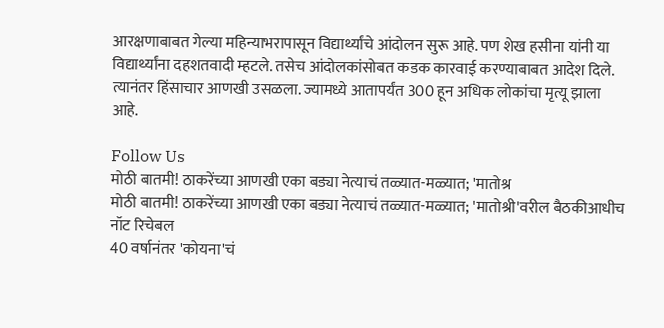आरक्षणाबाबत गेल्या महिन्याभरापासून विद्यार्थ्यांचे आंदोलन सुरू आहे. पण शेख हसीना यांनी या विद्यार्थ्यांना दहशतवादी म्हटले. तसेच आंदोलकांसोबत कडक कारवाई करण्याबाबत आदेश दिले. त्यानंतर हिंसाचार आणखी उसळला. ज्यामध्ये आतापर्यंत 300 हून अधिक लोकांचा मृत्यू झाला आहे.

Follow Us
मोठी बातमी! ठाकरेंच्या आणखी एका बड्या नेत्याचं तळ्यात-मळ्यात; 'मातोश्र
मोठी बातमी! ठाकरेंच्या आणखी एका बड्या नेत्याचं तळ्यात-मळ्यात; 'मातोश्री'वरील बैठकीआधीच नॉट रिचेबल
40 वर्षानंतर 'कोयना'चं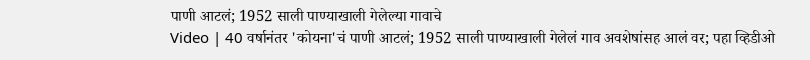पाणी आटलं; 1952 साली पाण्याखाली गेलेल्या गावाचे
Video | 40 वर्षानंतर 'कोयना'चं पाणी आटलं; 1952 साली पाण्याखाली गेलेलं गाव अवशेषांसह आलं वर; पहा व्हिडीओ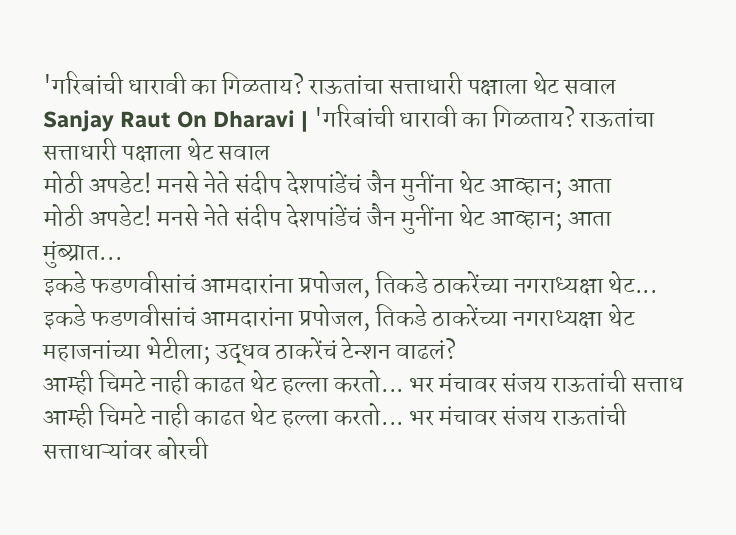'गरिबांची धारावी का गिळताय? राऊतांचा सत्ताधारी पक्षाला थेट सवाल
Sanjay Raut On Dharavi | 'गरिबांची धारावी का गिळताय? राऊतांचा सत्ताधारी पक्षाला थेट सवाल
मोठी अपडेट! मनसे नेते संदीप देशपांडेंचं जैन मुनींना थेट आव्हान; आता
मोठी अपडेट! मनसे नेते संदीप देशपांडेंचं जैन मुनींना थेट आव्हान; आता मुंब्य्रात...
इकडे फडणवीसांचं आमदारांना प्रपोजल, तिकडे ठाकरेंच्या नगराध्यक्षा थेट...
इकडे फडणवीसांचं आमदारांना प्रपोजल, तिकडे ठाकरेंच्या नगराध्यक्षा थेट महाजनांच्या भेटीला; उद्धव ठाकरेंचं टेन्शन वाढलं?
आम्ही चिमटे नाही काढत थेट हल्ला करतो... भर मंचावर संजय राऊतांची सत्ताध
आम्ही चिमटे नाही काढत थेट हल्ला करतो... भर मंचावर संजय राऊतांची सत्ताधाऱ्यांवर बोरची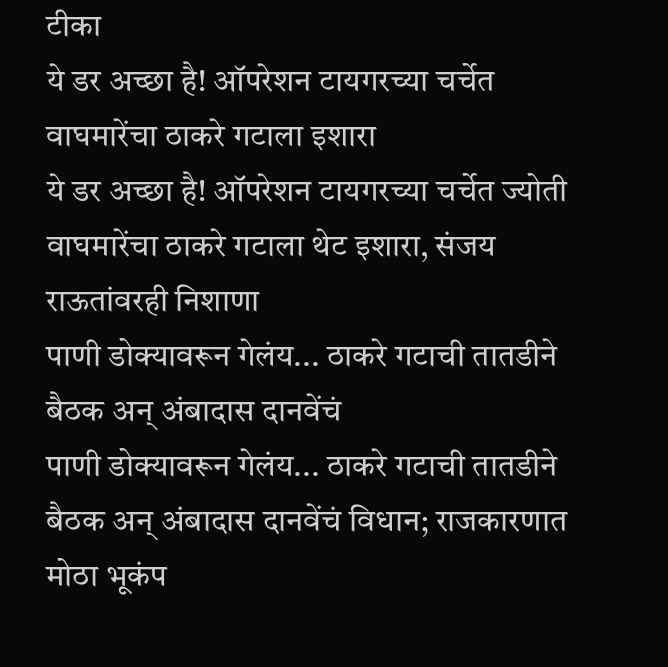टीका
ये डर अच्छा है! ऑपरेशन टायगरच्या चर्चेत वाघमारेंचा ठाकरे गटाला इशारा
ये डर अच्छा है! ऑपरेशन टायगरच्या चर्चेत ज्योती वाघमारेंचा ठाकरे गटाला थेट इशारा, संजय राऊतांवरही निशाणा
पाणी डोक्यावरून गेलंय... ठाकरे गटाची तातडीने बैठक अन् अंबादास दानवेंचं
पाणी डोक्यावरून गेलंय... ठाकरे गटाची तातडीने बैठक अन् अंबादास दानवेंचं विधान; राजकारणात मोठा भूकंप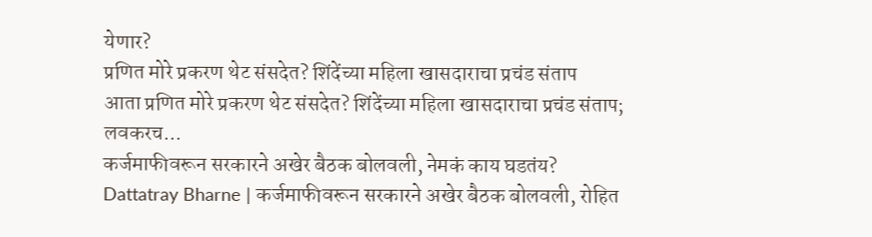येणार?
प्रणित मोरे प्रकरण थेट संसदेत? शिंदेंच्या महिला खासदाराचा प्रचंड संताप
आता प्रणित मोरे प्रकरण थेट संसदेत? शिंदेंच्या महिला खासदाराचा प्रचंड संताप; लवकरच...
कर्जमाफीवरून सरकारने अखेर बैठक बोलवली, नेमकं काय घडतंय?
Dattatray Bharne | कर्जमाफीवरून सरकारने अखेर बैठक बोलवली, रोहित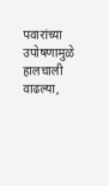पवारांच्या उपोषणामुळे हालचाली वाढल्या,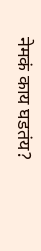नेमकं काय घडतंय?